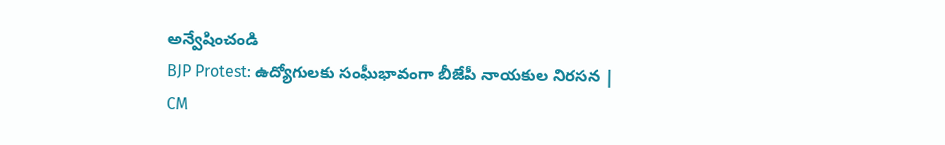అన్వేషించండి
BJP Protest: ఉద్యోగులకు సంఘీభావంగా బీజేపీ నాయకుల నిరసన |
CM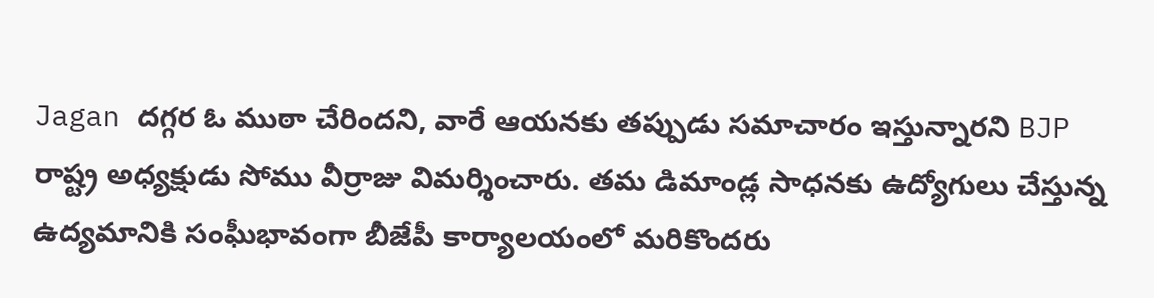Jagan దగ్గర ఓ ముఠా చేరిందని, వారే ఆయనకు తప్పుడు సమాచారం ఇస్తున్నారని BJP రాష్ట్ర అధ్యక్షుడు సోము వీర్రాజు విమర్శించారు. తమ డిమాండ్ల సాధనకు ఉద్యోగులు చేస్తున్న ఉద్యమానికి సంఘీభావంగా బీజేపీ కార్యాలయంలో మరికొందరు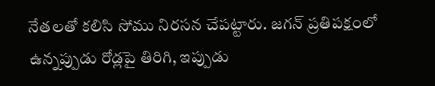నేతలతో కలిసి సోము నిరసన చేపట్టారు. జగన్ ప్రతిపక్షంలో ఉన్నప్పుడు రోడ్లపై తిరిగి, ఇప్పుడు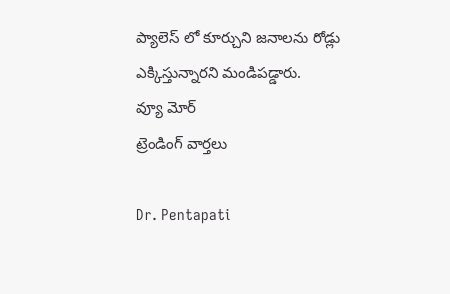ప్యాలెస్ లో కూర్చుని జనాలను రోడ్లు ఎక్కిస్తున్నారని మండిపడ్డారు.
వ్యూ మోర్
ట్రెండింగ్ వార్తలు

Dr. Pentapati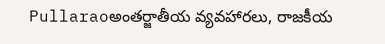Pullaraoఅంతర్జాతీయ వ్యవహారలు, రాజకీయ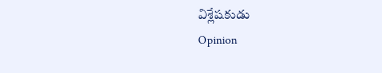విశ్లేషకుడు
Opinion